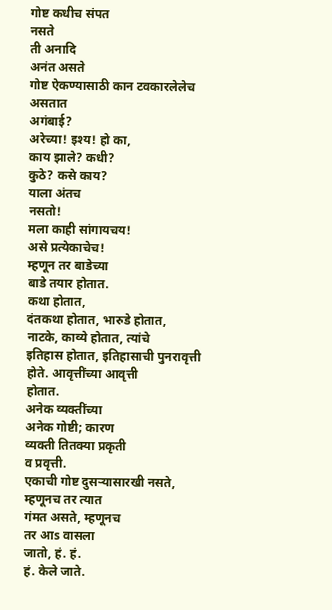गोष्ट कधीच संपत
नसते
ती अनादि
अनंत असते
गोष्ट ऐकण्यासाठी कान टवकारलेलेच
असतात
अगंबाई?
अरेच्या! इश्य! हो का,
काय झाले? कधी?
कुठे? कसे काय?
याला अंतच
नसतो!
मला काही सांगायचय!
असे प्रत्येकाचेच!
म्हणून तर बाडेच्या
बाडे तयार होतात.
कथा होतात,
दंतकथा होतात, भारुडे होतात,
नाटके, काव्ये होतात, त्यांचे
इतिहास होतात, इतिहासाची पुनरावृत्ती
होते. आवृत्तींच्या आवृत्ती
होतात.
अनेक व्यक्तींच्या
अनेक गोष्टी; कारण
व्यक्ती तितक्या प्रकृती
व प्रवृत्ती.
एकाची गोष्ट दुसऱ्यासारखी नसते,
म्हणूनच तर त्यात
गंमत असते, म्हणूनच
तर आs वासला
जातो, हं. हं.
हं. केले जाते.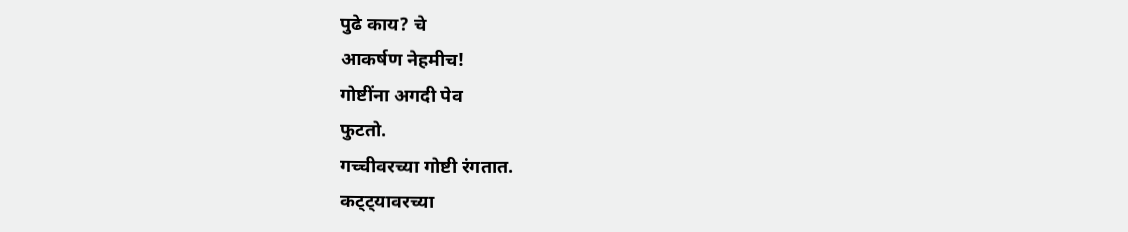पुढे काय? चे
आकर्षण नेहमीच!
गोष्टींना अगदी पेव
फुटतो.
गच्चीवरच्या गोष्टी रंगतात.
कट्ट्यावरच्या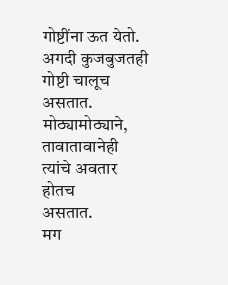गोष्टींना ऊत येतो.
अगदी कुजबुजतही
गोष्टी चालूच असतात.
मोठ्यामोठ्याने, तावातावानेही त्यांचे अवतार होतच
असतात.
मग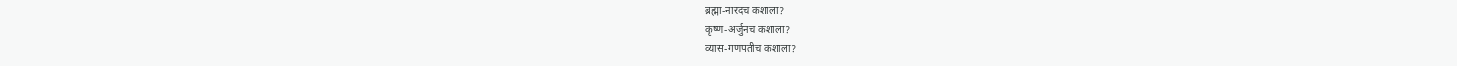ब्रह्मा-नारदच कशाला?
कृष्ण-अर्जुनच कशाला?
व्यास-गणपतीच कशाला?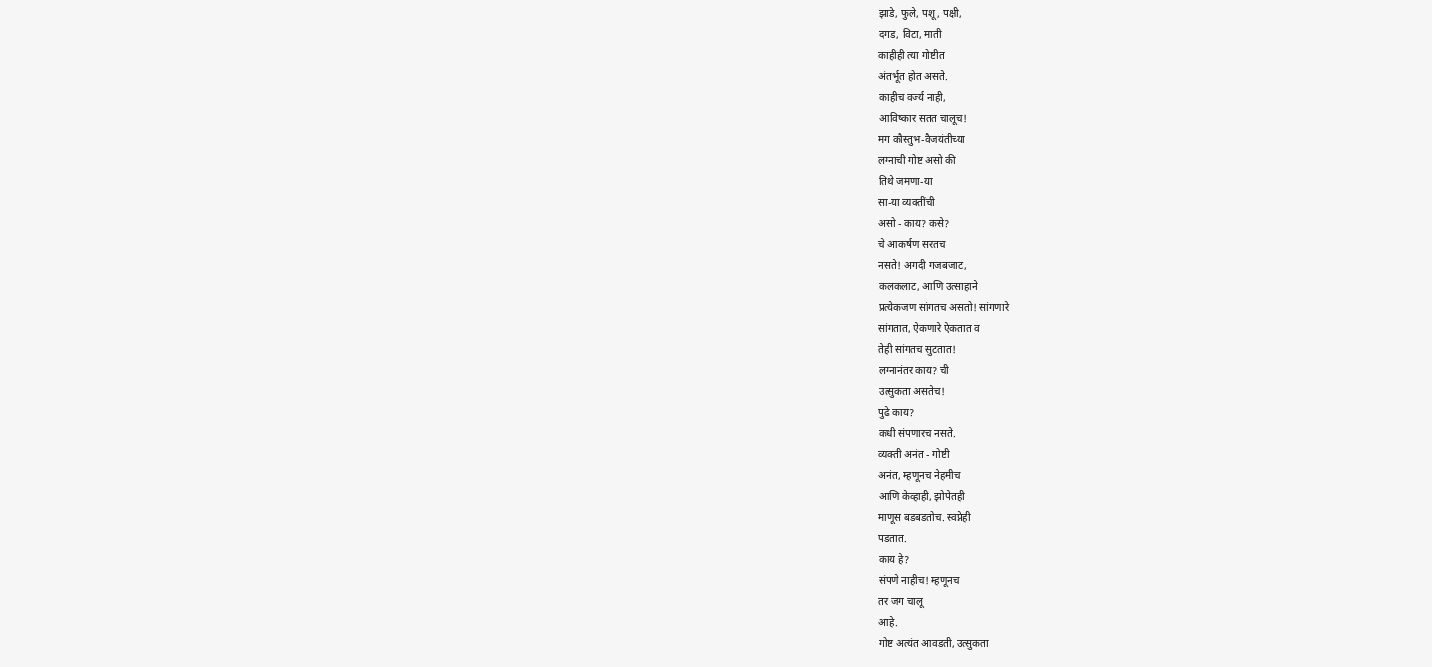झाडे, फुले, पशू, पक्षी,
दगड, विटा, माती
काहीही त्या गोष्टीत
अंतर्भूत होत असते.
काहीच वर्ज्य नाही,
आविष्कार सतत चालूच!
मग कौस्तुभ-वैजयंतीच्या
लग्नाची गोष्ट असो की
तिथे जमणा-या
सा-या व्यक्तींची
असो - काय? कसे?
चे आकर्षण सरतच
नसते! अगदी गजबजाट,
कलकलाट, आणि उत्साहाने
प्रत्येकजण सांगतच असतो! सांगणारे
सांगतात, ऐकणारे ऐकतात व
तेही सांगतच सुटतात!
लग्नानंतर काय? ची
उत्सुकता असतेच!
पुढे काय?
कधी संपणारच नसते.
व्यक्ती अनंत - गोष्टी
अनंत, म्हणूनच नेहमीच
आणि केव्हाही, झोपेतही
माणूस बडबडतोच. स्वप्नेही
पडतात.
काय हे?
संपणे नाहीच! म्हणूनच
तर जग चालू
आहे.
गोष्ट अत्यंत आवडती, उत्सुकता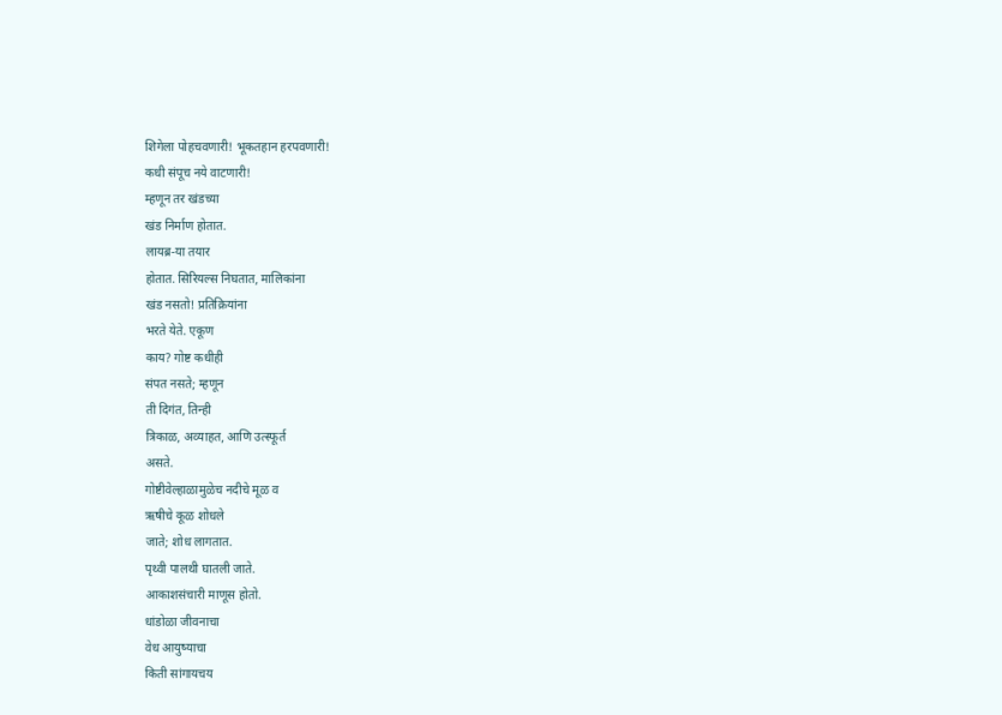शिगेला पोहचवणारी! भूकतहान हरपवणारी!
कधी संपूच नये वाटणारी!
म्हणून तर खंडच्या
खंड निर्माण होतात.
लायब्र-या तयार
होतात. सिरियल्स निघतात, मालिकांना
खंड नसतो! प्रतिक्रियांना
भरते येते. एकूण
काय? गोष्ट कधीही
संपत नसते; म्हणून
ती दिगंत, तिन्ही
त्रिकाळ, अव्याहत, आणि उत्स्फूर्त
असते.
गोष्टीवेल्हाळामुळेच नदीचे मूळ व
ऋषीचे कूळ शोधले
जाते; शोध लागतात.
पृथ्वी पालथी घातली जाते.
आकाशसंचारी माणूस होतो.
धांडोळा जीवनाचा
वेध आयुष्याचा
किती सांगायचय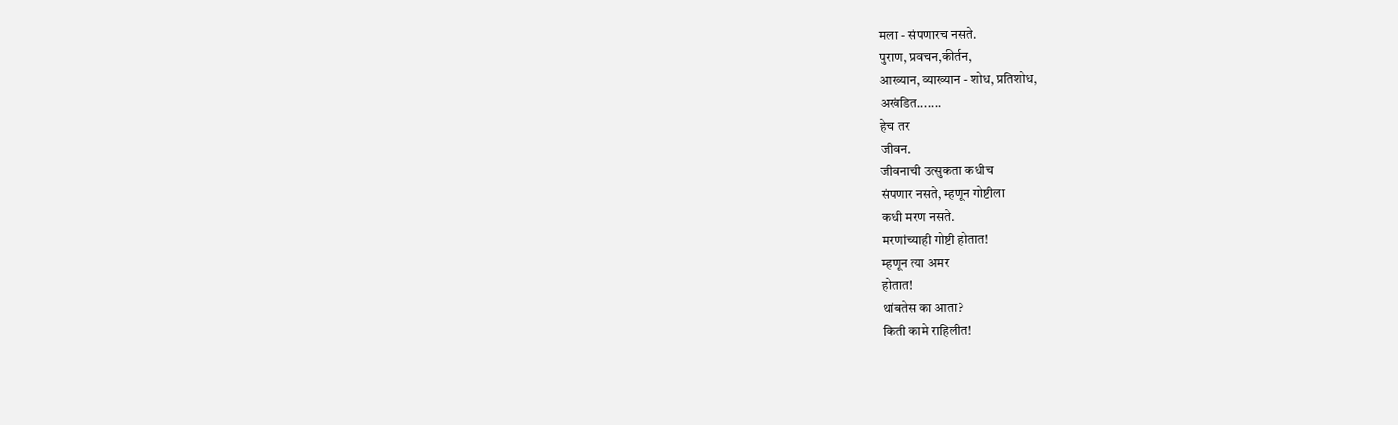मला - संपणारच नसते.
पुराण, प्रवचन,कीर्तन,
आख्यान, व्याख्यान - शोध, प्रतिशोध,
अखंडित.......
हेच तर
जीवन.
जीवनाची उत्सुकता कधीच
संपणार नसते, म्हणून गोष्टीला
कधी मरण नसते.
मरणांच्याही गोष्टी होतात!
म्हणून त्या अमर
होतात!
थांबतेस का आता?
किती कामे राहिलीत!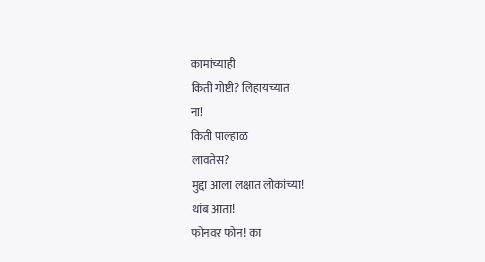कामांच्याही
किती गोष्टी? लिहायच्यात
ना!
किती पाल्हाळ
लावतेस?
मुद्दा आला लक्षात लोकांच्या!
थांब आता!
फोनवर फोन! का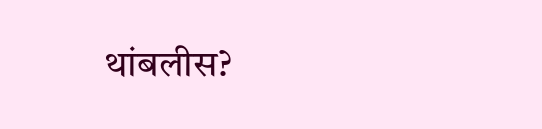थांबलीस?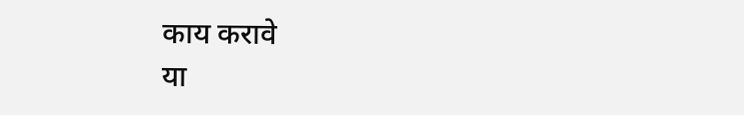काय करावे
या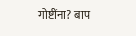गोष्टींना? बाप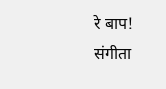रे बाप!
संगीता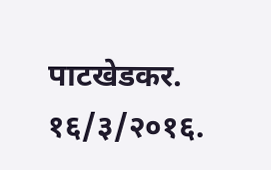पाटखेडकर.
१६/३/२०१६.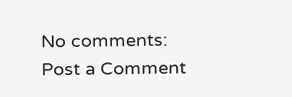No comments:
Post a Comment